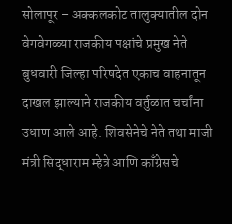सोलापूर – अक्कलकोट तालुक्यातील दोन वेगवेगळ्या राजकीय पक्षांचे प्रमुख नेते बुधवारी जिल्हा परिषदेत एकाच वाहनातून दाखल झाल्याने राजकीय वर्तुळात चर्चांना उधाण आले आहे. शिवसेनेचे नेते तथा माजी मंत्री सिद्धाराम म्हेत्रे आणि काँग्रेसचे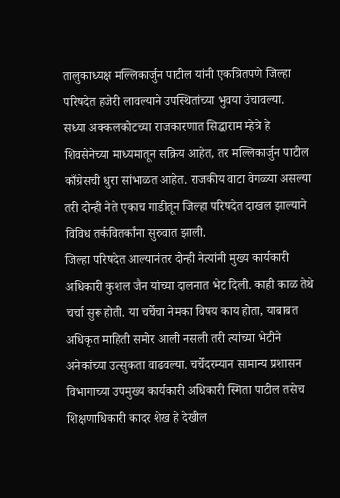तालुकाध्यक्ष मल्लिकार्जुन पाटील यांनी एकत्रितपणे जिल्हा परिषदेत हजेरी लावल्याने उपस्थितांच्या भुवया उंचावल्या.
सध्या अक्कलकोटच्या राजकारणात सिद्धाराम म्हेत्रे हे शिवसेनेच्या माध्यमातून सक्रिय आहेत, तर मल्लिकार्जुन पाटील काँग्रेसची धुरा सांभाळत आहेत. राजकीय वाटा वेगळ्या असल्या तरी दोन्ही नेते एकाच गाडीतून जिल्हा परिषदेत दाखल झाल्याने विविध तर्कवितर्कांना सुरुवात झाली.
जिल्हा परिषदेत आल्यानंतर दोन्ही नेत्यांनी मुख्य कार्यकारी अधिकारी कुशल जैन यांच्या दालनात भेट दिली. काही काळ तेथे चर्चा सुरू होती. या चर्चेचा नेमका विषय काय होता, याबाबत अधिकृत माहिती समोर आली नसली तरी त्यांच्या भेटीने अनेकांच्या उत्सुकता वाढवल्या. चर्चेदरम्यान सामान्य प्रशासन विभागाच्या उपमुख्य कार्यकारी अधिकारी स्मिता पाटील तसेच शिक्षणाधिकारी कादर शेख हे देखील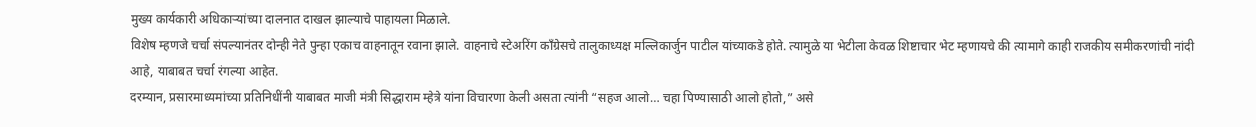मुख्य कार्यकारी अधिकाऱ्यांच्या दालनात दाखल झाल्याचे पाहायला मिळाले.
विशेष म्हणजे चर्चा संपल्यानंतर दोन्ही नेते पुन्हा एकाच वाहनातून रवाना झाले. वाहनाचे स्टेअरिंग काँग्रेसचे तालुकाध्यक्ष मल्लिकार्जुन पाटील यांच्याकडे होते. त्यामुळे या भेटीला केवळ शिष्टाचार भेट म्हणायचे की त्यामागे काही राजकीय समीकरणांची नांदी आहे, याबाबत चर्चा रंगल्या आहेत.
दरम्यान, प्रसारमाध्यमांच्या प्रतिनिधींनी याबाबत माजी मंत्री सिद्धाराम म्हेत्रे यांना विचारणा केली असता त्यांनी “सहज आलो… चहा पिण्यासाठी आलो होतो,” असे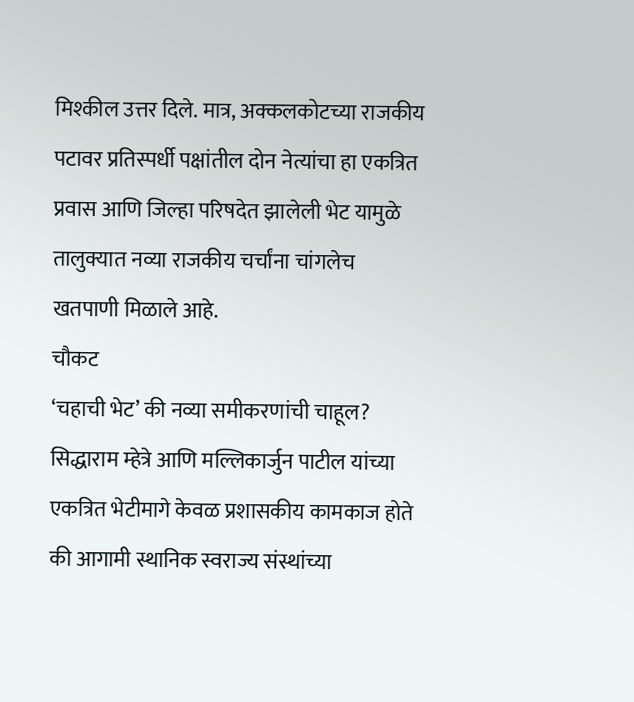मिश्कील उत्तर दिले. मात्र, अक्कलकोटच्या राजकीय पटावर प्रतिस्पर्धी पक्षांतील दोन नेत्यांचा हा एकत्रित प्रवास आणि जिल्हा परिषदेत झालेली भेट यामुळे तालुक्यात नव्या राजकीय चर्चांना चांगलेच खतपाणी मिळाले आहे.
चौकट
‘चहाची भेट’ की नव्या समीकरणांची चाहूल?
सिद्धाराम म्हेत्रे आणि मल्लिकार्जुन पाटील यांच्या एकत्रित भेटीमागे केवळ प्रशासकीय कामकाज होते की आगामी स्थानिक स्वराज्य संस्थांच्या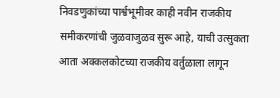निवडणुकांच्या पार्श्वभूमीवर काही नवीन राजकीय समीकरणांची जुळवाजुळव सुरू आहे, याची उत्सुकता आता अक्कलकोटच्या राजकीय वर्तुळाला लागून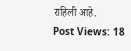राहिली आहे.
Post Views: 18